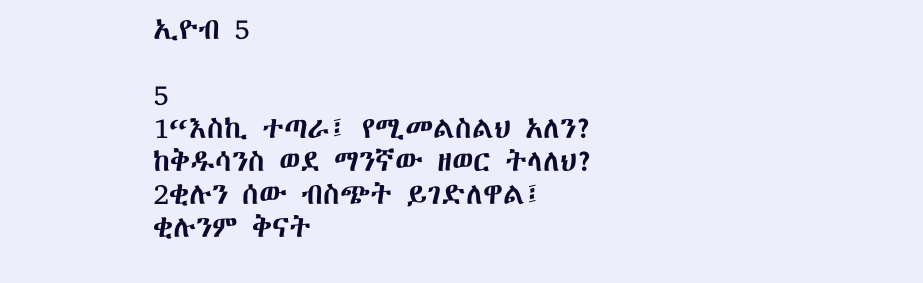ኢዮብ 5

5
1“እስኪ ተጣራ፤ የሚመልስልህ አለን?
ከቅዱሳንስ ወደ ማንኛው ዘወር ትላለህ?
2ቂሉን ሰው ብስጭት ይገድለዋል፤
ቂሉንም ቅናት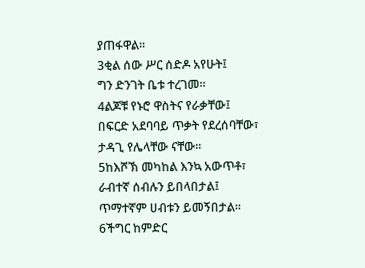ያጠፋዋል።
3ቂል ሰው ሥር ሰድዶ አየሁት፤
ግን ድንገት ቤቱ ተረገመ።
4ልጆቹ የኑሮ ዋስትና የራቃቸው፤
በፍርድ አደባባይ ጥቃት የደረሰባቸው፣ ታዳጊ የሌላቸው ናቸው።
5ከእሾኽ መካከል እንኳ አውጥቶ፣
ራብተኛ ሰብሉን ይበላበታል፤
ጥማተኛም ሀብቱን ይመኝበታል።
6ችግር ከምድር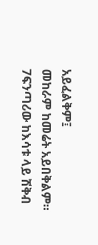አይፈልቅም፤
መከራም ከመሬት አይበቅልም።
7ፍንጣሪው ከእሳቱ ላይ ሽቅብ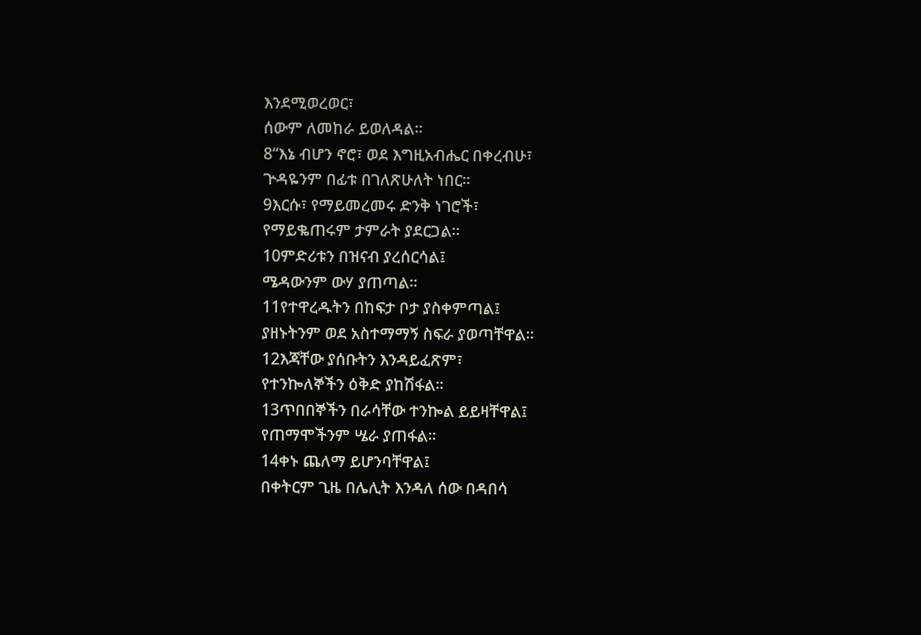እንደሚወረወር፣
ሰውም ለመከራ ይወለዳል።
8“እኔ ብሆን ኖሮ፣ ወደ እግዚአብሔር በቀረብሁ፣
ጕዳዬንም በፊቱ በገለጽሁለት ነበር።
9እርሱ፣ የማይመረመሩ ድንቅ ነገሮች፣
የማይቈጠሩም ታምራት ያደርጋል።
10ምድሪቱን በዝናብ ያረሰርሳል፤
ሜዳውንም ውሃ ያጠጣል።
11የተዋረዱትን በከፍታ ቦታ ያስቀምጣል፤
ያዘኑትንም ወደ አስተማማኝ ስፍራ ያወጣቸዋል።
12እጃቸው ያሰቡትን እንዳይፈጽም፣
የተንኰለኞችን ዕቅድ ያከሽፋል።
13ጥበበኞችን በራሳቸው ተንኰል ይይዛቸዋል፤
የጠማሞችንም ሤራ ያጠፋል።
14ቀኑ ጨለማ ይሆንባቸዋል፤
በቀትርም ጊዜ በሌሊት እንዳለ ሰው በዳበሳ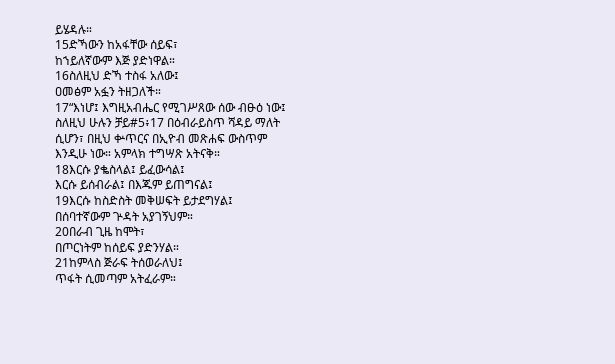ይሄዳሉ።
15ድኻውን ከአፋቸው ሰይፍ፣
ከኀይለኛውም እጅ ያድነዋል።
16ስለዚህ ድኻ ተስፋ አለው፤
ዐመፅም አፏን ትዘጋለች።
17“እነሆ፤ እግዚአብሔር የሚገሥጸው ሰው ብፁዕ ነው፤
ስለዚህ ሁሉን ቻይ#5፥17 በዕብራይስጥ ሻዳይ ማለት ሲሆን፣ በዚህ ቍጥርና በኢዮብ መጽሐፍ ውስጥም እንዲሁ ነው። አምላክ ተግሣጽ አትናቅ።
18እርሱ ያቈስላል፤ ይፈውሳል፤
እርሱ ይሰብራል፤ በእጁም ይጠግናል፤
19እርሱ ከስድስት መቅሠፍት ይታደግሃል፤
በሰባተኛውም ጕዳት አያገኝህም።
20በራብ ጊዜ ከሞት፣
በጦርነትም ከሰይፍ ያድንሃል።
21ከምላስ ጅራፍ ትሰወራለህ፤
ጥፋት ሲመጣም አትፈራም።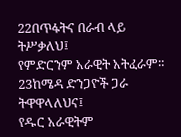22በጥፋትና በራብ ላይ ትሥቃለህ፤
የምድርንም አራዊት አትፈራም።
23ከሜዳ ድንጋዮች ጋራ ትዋዋላለህና፤
የዱር አራዊትም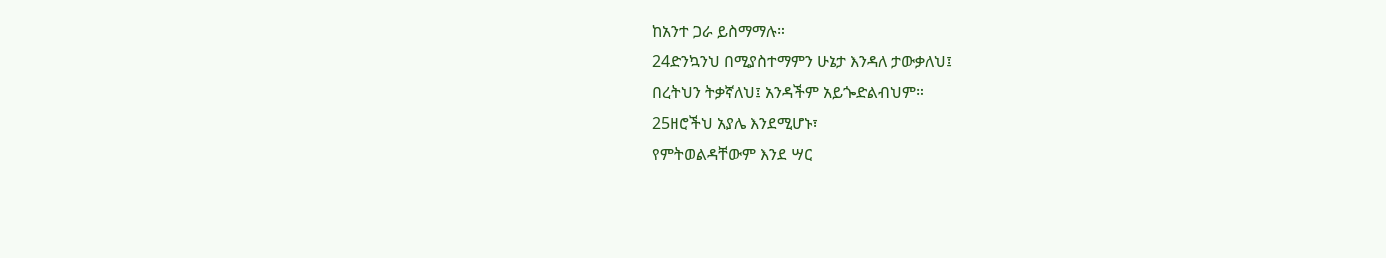ከአንተ ጋራ ይስማማሉ።
24ድንኳንህ በሚያስተማምን ሁኔታ እንዳለ ታውቃለህ፤
በረትህን ትቃኛለህ፤ አንዳችም አይጐድልብህም።
25ዘሮችህ አያሌ እንደሚሆኑ፣
የምትወልዳቸውም እንደ ሣር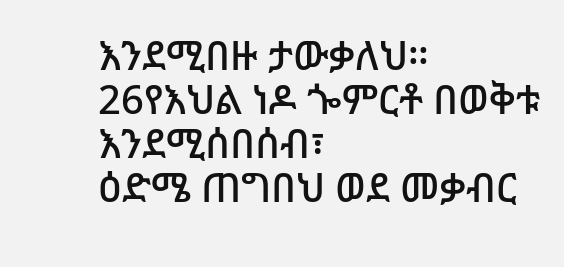እንደሚበዙ ታውቃለህ።
26የእህል ነዶ ጐምርቶ በወቅቱ እንደሚሰበሰብ፣
ዕድሜ ጠግበህ ወደ መቃብር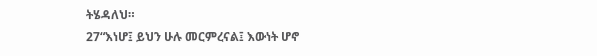ትሄዳለህ።
27“እነሆ፤ ይህን ሁሉ መርምረናል፤ እውነት ሆኖ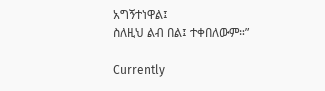አግኝተነዋል፤
ስለዚህ ልብ በል፤ ተቀበለውም።”

Currently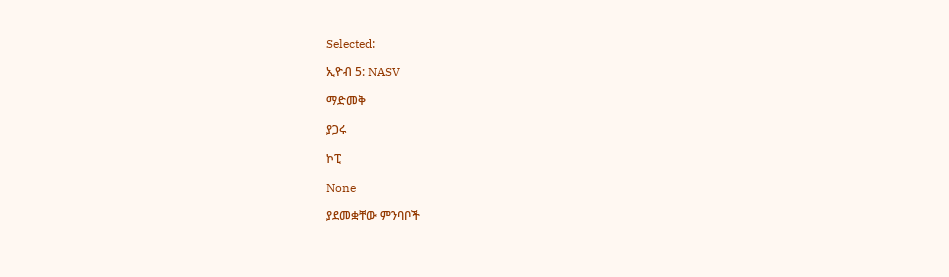Selected:

ኢዮብ 5: NASV

ማድመቅ

ያጋሩ

ኮፒ

None

ያደመቋቸው ምንባቦች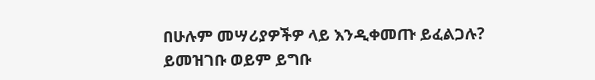በሁሉም መሣሪያዎችዎ ላይ እንዲቀመጡ ይፈልጋሉ? ይመዝገቡ ወይም ይግቡ